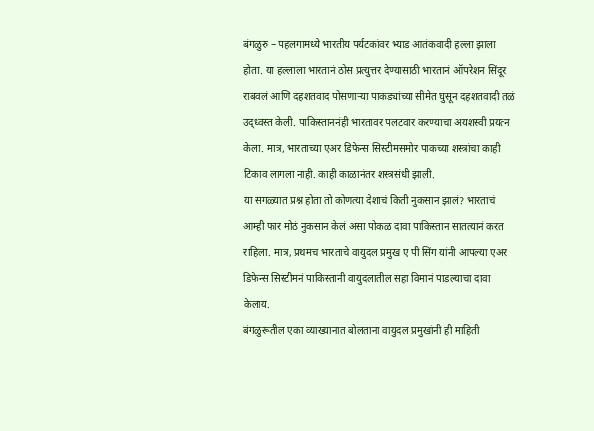बंगळुरु – पहलगामध्ये भारतीय पर्यटकांवर भ्याड आतंकवादी हल्ला झाला होता. या हल्लाला भारतानं ठोस प्रत्युत्तर देण्यासाठी भारतानं ऑपरेशन सिंदूर राबवलं आणि दहशतवाद पोसणाऱ्या पाकड्यांच्या सीमेत घुसून दहशतवादी तळं उद्ध्वस्त केली. पाकिस्ताननंही भारतावर पलटवार करण्याचा अयशस्वी प्रयत्न केला. मात्र, भारताच्या एअर डिफेन्स सिस्टीमसमोर पाकच्या शस्त्रांचा काही टिकाव लागला नाही. काही काळानंतर शस्त्रसंधी झाली.
या सगळ्यात प्रश्न होता तो कोणत्या देशाचं किती नुकसान झालं? भारताचं आम्ही फार मोठं नुकसान केलं असा पोकळ दावा पाकिस्तान सातत्यानं करत राहिला. मात्र, प्रथमच भारताचे वायुदल प्रमुख ए पी सिंग यांनी आपल्या एअर डिफेन्स सिस्टीमनं पाकिस्तानी वायुदलातील सहा विमानं पाडल्याचा दावा केलाय.
बंगळुरूतील एका व्याख्यानात बोलताना वायुदल प्रमुखांनी ही माहिती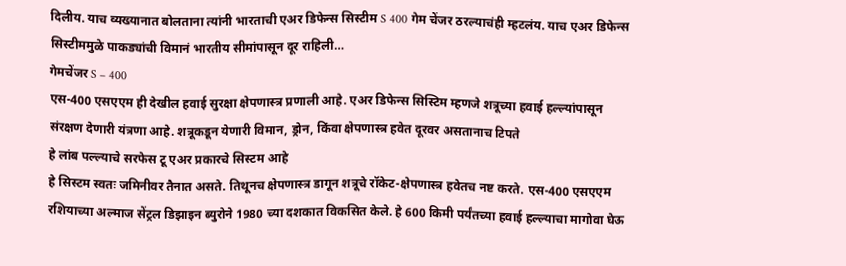दिलीय. याच व्यख्यानात बोलताना त्यांनी भारताची एअर डिफेन्स सिस्टीम S 400 गेम चेंजर ठरल्याचंही म्हटलंय. याच एअर डिफेन्स सिस्टीममुळे पाकड्यांची विमानं भारतीय सीमांपासून दूर राहिली…
गेमचेंजर S – 400
एस-400 एसएएम ही देखील हवाई सुरक्षा क्षेपणास्त्र प्रणाली आहे. एअर डिफेन्स सिस्टिम म्हणजे शत्रूच्या हवाई हल्ल्यांपासून संरक्षण देणारी यंत्रणा आहे. शत्रूकडून येणारी विमान, ड्रोन, किंवा क्षेपणास्त्र हवेत दूरवर असतानाच टिपते
हे लांब पल्ल्याचे सरफेस टू एअर प्रकारचे सिस्टम आहे
हे सिस्टम स्वतः जमिनीवर तैनात असते. तिथूनच क्षेपणास्त्र डागून शत्रूचे रॉकेट-क्षेपणास्त्र हवेतच नष्ट करते. एस-400 एसएएम रशियाच्या अल्माज सेंट्रल डिझाइन ब्युरोने 1980 च्या दशकात विकसित केले. हे 600 किमी पर्यंतच्या हवाई हल्ल्याचा मागोवा घेऊ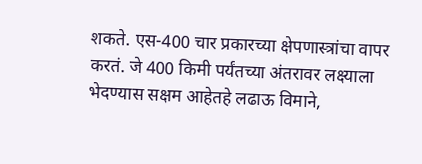शकते. एस-400 चार प्रकारच्या क्षेपणास्त्रांचा वापर करतं. जे 400 किमी पर्यंतच्या अंतरावर लक्ष्याला भेदण्यास सक्षम आहेतहे लढाऊ विमाने,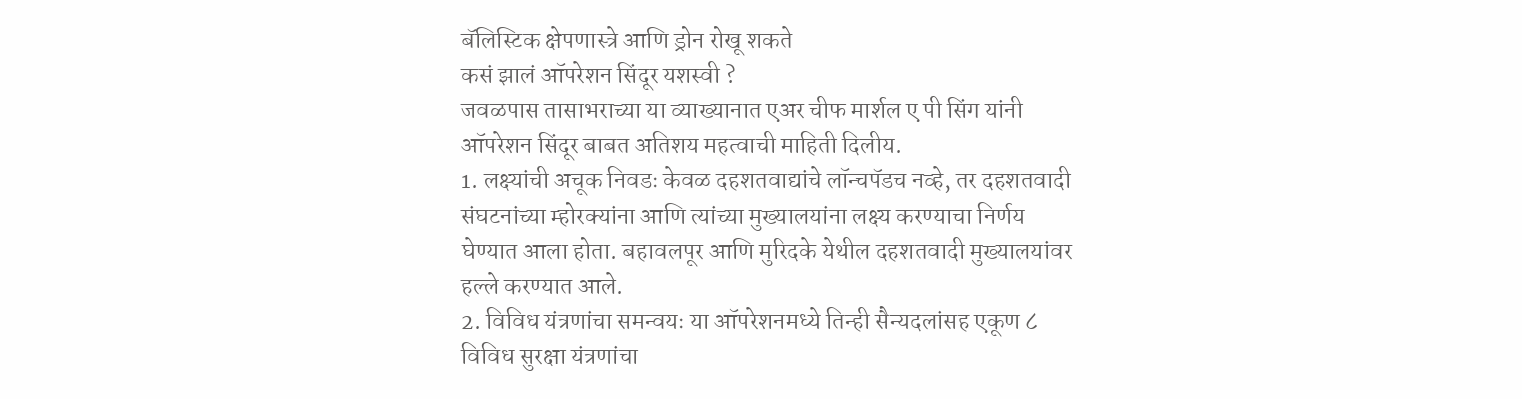बॅलिस्टिक क्षेपणास्त्रे आणि ड्रोन रोखू शकते
कसं झालं ऑपरेशन सिंदूर यशस्वी ?
जवळपास तासाभराच्या या व्याख्यानात एअर चीफ मार्शल ए पी सिंग यांनी ऑपरेशन सिंदूर बाबत अतिशय महत्वाची माहिती दिलीय.
1. लक्ष्यांची अचूक निवडः केवळ दहशतवाद्यांचे लॉन्चपॅडच नव्हे, तर दहशतवादी संघटनांच्या म्होरक्यांना आणि त्यांच्या मुख्यालयांना लक्ष्य करण्याचा निर्णय घेण्यात आला होता. बहावलपूर आणि मुरिदके येथील दहशतवादी मुख्यालयांवर हल्ले करण्यात आले.
2. विविध यंत्रणांचा समन्वयः या ऑपरेशनमध्ये तिन्ही सैन्यदलांसह एकूण ८ विविध सुरक्षा यंत्रणांचा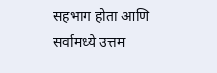सहभाग होता आणि सर्वामध्ये उत्तम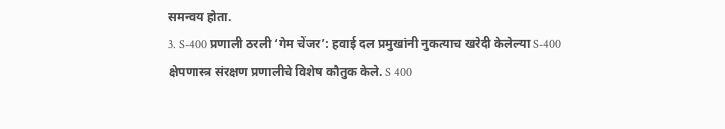समन्वय होता.
3. S-400 प्रणाली ठरली ‘गेम चेंजर’: हवाई दल प्रमुखांनी नुकत्याच खरेदी केलेल्या S-400 क्षेपणास्त्र संरक्षण प्रणालीचे विशेष कौतुक केले. S 400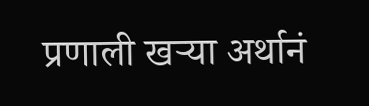प्रणाली खऱ्या अर्थानं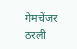गेमचेंजर ठरली